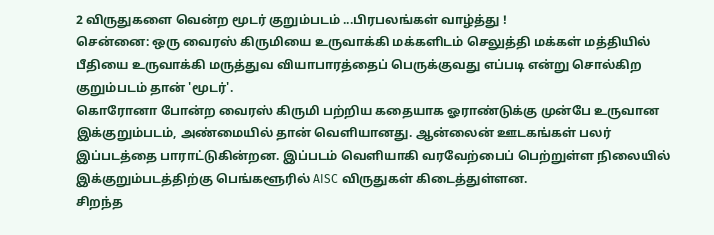2 விருதுகளை வென்ற மூடர் குறும்படம் ...பிரபலங்கள் வாழ்த்து !
சென்னை: ஒரு வைரஸ் கிருமியை உருவாக்கி மக்களிடம் செலுத்தி மக்கள் மத்தியில் பீதியை உருவாக்கி மருத்துவ வியாபாரத்தைப் பெருக்குவது எப்படி என்று சொல்கிற குறும்படம் தான் 'மூடர்'.
கொரோனா போன்ற வைரஸ் கிருமி பற்றிய கதையாக ஓராண்டுக்கு முன்பே உருவான இக்குறும்படம், அண்மையில் தான் வெளியானது. ஆன்லைன் ஊடகங்கள் பலர் இப்படத்தை பாராட்டுகின்றன. இப்படம் வெளியாகி வரவேற்பைப் பெற்றுள்ள நிலையில் இக்குறும்படத்திற்கு பெங்களூரில் AISC விருதுகள் கிடைத்துள்ளன.
சிறந்த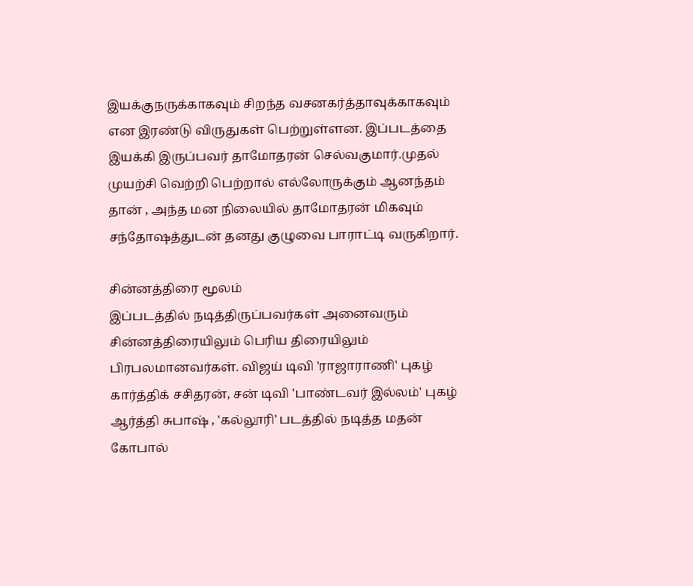இயக்குநருக்காகவும் சிறந்த வசனகர்த்தாவுக்காகவும் என இரண்டு விருதுகள் பெற்றுள்ளன. இப்படத்தை இயக்கி இருப்பவர் தாமோதரன் செல்வகுமார்.முதல் முயற்சி வெற்றி பெற்றால் எல்லோருக்கும் ஆனந்தம் தான் , அந்த மன நிலையில் தாமோதரன் மிகவும் சந்தோஷத்துடன் தனது குழுவை பாராட்டி வருகிறார்.

சின்னத்திரை மூலம்
இப்படத்தில் நடித்திருப்பவர்கள் அனைவரும் சின்னத்திரையிலும் பெரிய திரையிலும் பிரபலமானவர்கள். விஜய் டிவி 'ராஜாராணி' புகழ் கார்த்திக் சசிதரன், சன் டிவி 'பாண்டவர் இல்லம்' புகழ் ஆர்த்தி சுபாஷ் , 'கல்லூரி' படத்தில் நடித்த மதன் கோபால்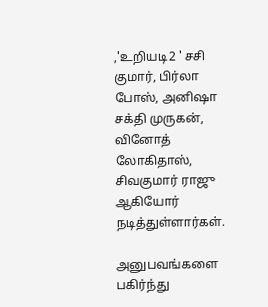,'உறியடி2 ' சசி குமார், பிர்லா போஸ், அனிஷா சக்தி முருகன், வினோத் லோகிதாஸ், சிவகுமார் ராஜு ஆகியோர் நடித்துள்ளார்கள்.

அனுபவங்களை பகிர்ந்து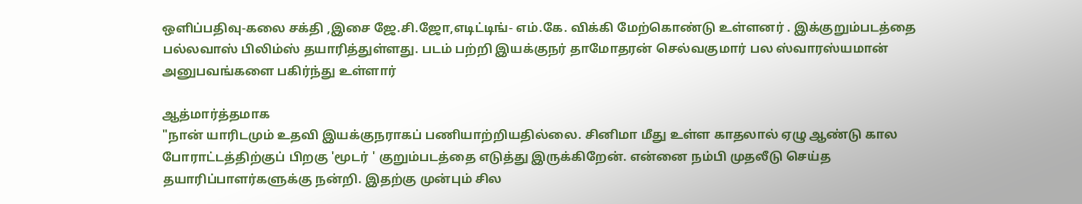ஒளிப்பதிவு-கலை சக்தி ,இசை ஜே.சி.ஜோ,எடிட்டிங்- எம்.கே. விக்கி மேற்கொண்டு உள்ளனர் . இக்குறும்படத்தை பல்லவாஸ் பிலிம்ஸ் தயாரித்துள்ளது. படம் பற்றி இயக்குநர் தாமோதரன் செல்வகுமார் பல ஸ்வாரஸ்யமான் அனுபவங்களை பகிர்ந்து உள்ளார்

ஆத்மார்த்தமாக
"நான் யாரிடமும் உதவி இயக்குநராகப் பணியாற்றியதில்லை. சினிமா மீது உள்ள காதலால் ஏழு ஆண்டு கால போராட்டத்திற்குப் பிறகு 'மூடர் ' குறும்படத்தை எடுத்து இருக்கிறேன். என்னை நம்பி முதலீடு செய்த தயாரிப்பாளர்களுக்கு நன்றி. இதற்கு முன்பும் சில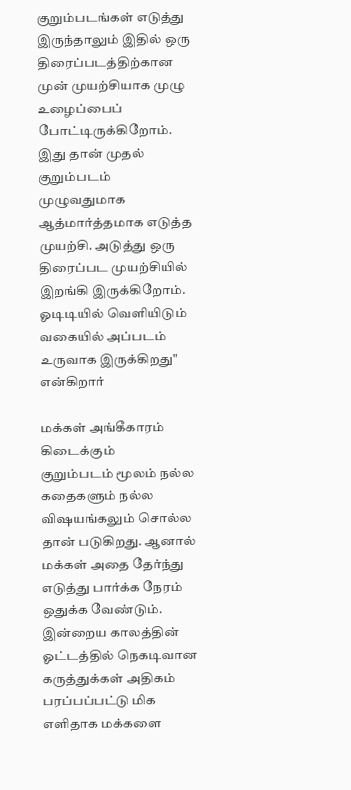குறும்படங்கள் எடுத்து இருந்தாலும் இதில் ஒரு திரைப்படத்திற்கான முன் முயற்சியாக முழு உழைப்பைப் போட்டிருக்கிறோம். இது தான் முதல் குறும்படம் முழுவதுமாக ஆத்மார்த்தமாக எடுத்த முயற்சி. அடுத்து ஒரு திரைப்பட முயற்சியில் இறங்கி இருக்கிறோம். ஓடிடியில் வெளியிடும் வகையில் அப்படம் உருவாக இருக்கிறது" என்கிறார்

மக்கள் அங்கீகாரம் கிடைக்கும்
குறும்படம் மூலம் நல்ல கதைகளும் நல்ல விஷயங்கலும் சொல்ல தான் படுகிறது. ஆனால் மக்கள் அதை தேர்ந்து எடுத்து பார்க்க நேரம் ஒதுக்க வேண்டும். இன்றைய காலத்தின் ஓட்டத்தில் நெகடிவான கருத்துக்கள் அதிகம் பரப்பப்பட்டு மிக எளிதாக மக்களை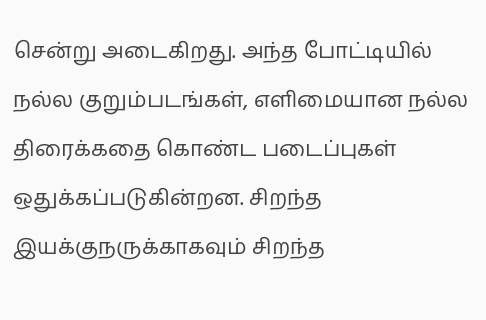சென்று அடைகிறது. அந்த போட்டியில் நல்ல குறும்படங்கள், எளிமையான நல்ல திரைக்கதை கொண்ட படைப்புகள் ஒதுக்கப்படுகின்றன. சிறந்த இயக்குநருக்காகவும் சிறந்த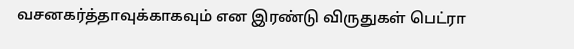வசனகர்த்தாவுக்காகவும் என இரண்டு விருதுகள் பெட்ரா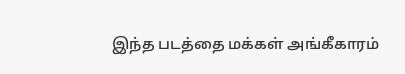இந்த படத்தை மக்கள் அங்கீகாரம்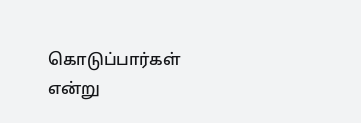கொடுப்பார்கள் என்று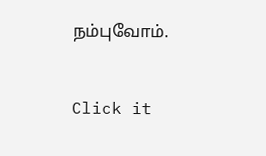நம்புவோம்.


Click it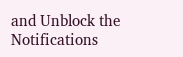and Unblock the Notifications